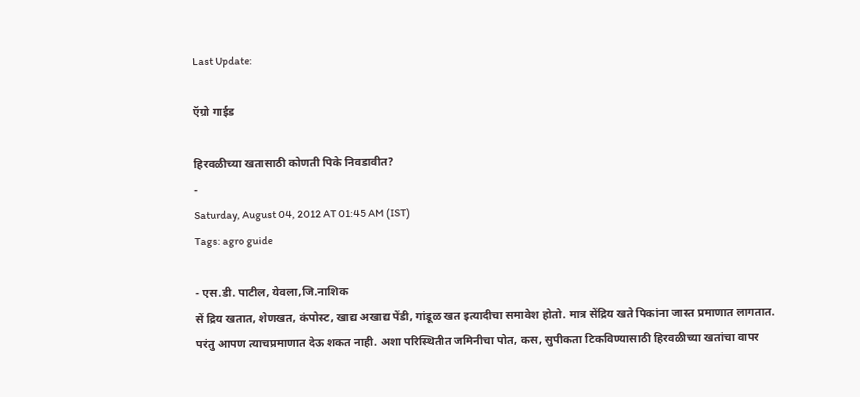Last Update:

ऍग्रो गाईड

हिरवळीच्या खतासाठी कोणती पिके निवडावीत?
-
Saturday, August 04, 2012 AT 01:45 AM (IST)
Tags: agro guide

- एस.डी. पाटील, येवला,जि.नाशिक
सें द्रिय खतात, शेणखत, कंपोस्ट, खाद्य अखाद्य पेंडी, गांडूळ खत इत्यादीचा समावेश होतो. मात्र सेंद्रिय खते पिकांना जास्त प्रमाणात लागतात. परंतु आपण त्याचप्रमाणात देऊ शकत नाही. अशा परिस्थितीत जमिनीचा पोत, कस, सुपीकता टिकविण्यासाठी हिरवळीच्या खतांचा वापर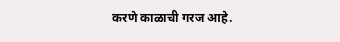करणे काळाची गरज आहे.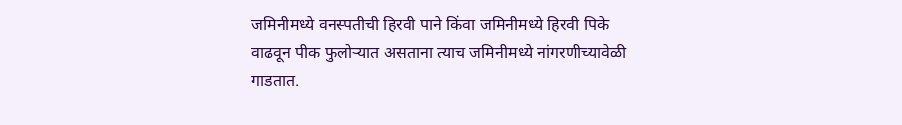जमिनीमध्ये वनस्पतीची हिरवी पाने किंवा जमिनीमध्ये हिरवी पिके वाढवून पीक फुलोऱ्यात असताना त्याच जमिनीमध्ये नांगरणीच्यावेळी गाडतात.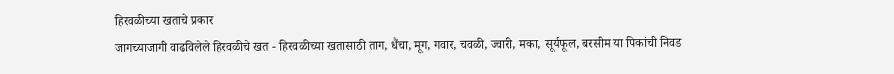हिरवळीच्या खताचे प्रकार
जागच्याजागी वाढविलेले हिरवळीचे खत - हिरवळीच्या खतासाठी ताग, धैंचा, मूग, गवार, चवळी, ज्वारी, मका, सूर्यफूल, बरसीम या पिकांची निवड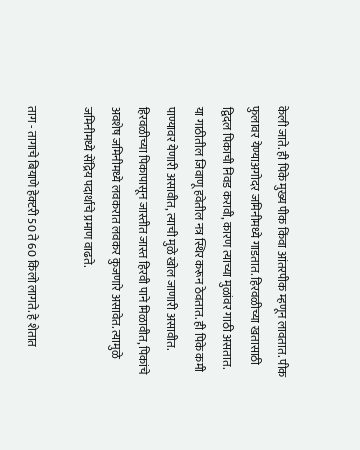केली जाते. ही पिके मुख्य पीक किंवा आंतरपीक म्हणून लावतात. पीक फुलावर येण्याअगोदर जमिनीमध्ये गाडतात. हिरवळीच्या खतासाठी द्विदल पिकाची निवड करावी, कारण त्याच्या मुळांवर गाठी असतात. या गाठीतील जिवाणू हवेतील नत्र स्थिर करून ठेवतात. ही पिके कमी पाण्यावर येणारी असावीत, त्याची मुळे खोल जाणारी असावीत. हिरवळीच्या पिकापासून जास्तीत जास्त हिरवी पाने मिळावीत, पिकांचे अवशेष जमिनीमध्ये लवकरात लवकर कुजणारे असावेत. त्यामुळे जमिनीमध्ये सेंद्रिय पदार्थाचे प्रमाण वाढते.

ताग - तागाचे बियाणे हेक्‍टरी 50 ते 60 किलो लागते. हे शेतात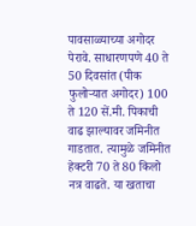पावसाळ्याच्या अगोदर पेरावे. साधारणपणे 40 ते 50 दिवसांत (पीक फुलोऱ्यात अगोदर) 100 ते 120 सें.मी. पिकाची वाढ झाल्यावर जमिनीत गाडतात. त्यामुळे जमिनीत हेक्‍टरी 70 ते 80 किलो नत्र वाढते. या खताचा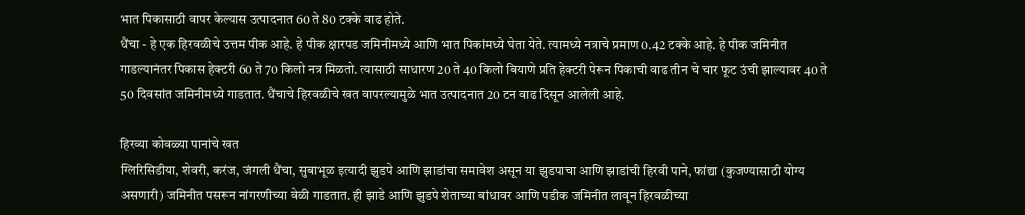भात पिकासाठी वापर केल्यास उत्पादनात 60 ते 80 टक्के वाढ होते.
धैंचा - हे एक हिरवळीचे उत्तम पीक आहे. हे पीक क्षारपड जमिनीमध्ये आणि भात पिकांमध्ये घेता येते. त्यामध्ये नत्राचे प्रमाण 0.42 टक्के आहे. हे पीक जमिनीत गाडल्यानंतर पिकास हेक्‍टरी 60 ते 70 किलो नत्र मिळतो. त्यासाठी साधारण 20 ते 40 किलो बियाणे प्रति हेक्‍टरी पेरून पिकाची वाढ तीन चे चार फूट उंची झाल्यावर 40 ते 50 दिवसांत जमिनीमध्ये गाडतात. धैंचाचे हिरवळीचे खत वापरल्यामुळे भात उत्पादनात 20 टन वाढ दिसून आलेली आहे.

हिरव्या कोवळ्या पानांचे खत
ग्लिरिसिडीया, शेवरी, करंज, जंगली धैंचा, सुबाभूळ इत्यादी झुडपे आणि झाडांचा समावेश असून या झुडपाचा आणि झाडांची हिरवी पाने, फांद्या (कुजण्यासाठी योग्य असणारी) जमिनीत पसरून नांगरणीच्या वेळी गाडतात. ही झाडे आणि झुडपे शेताच्या बांधावर आणि पडीक जमिनीत लावून हिरवळीच्या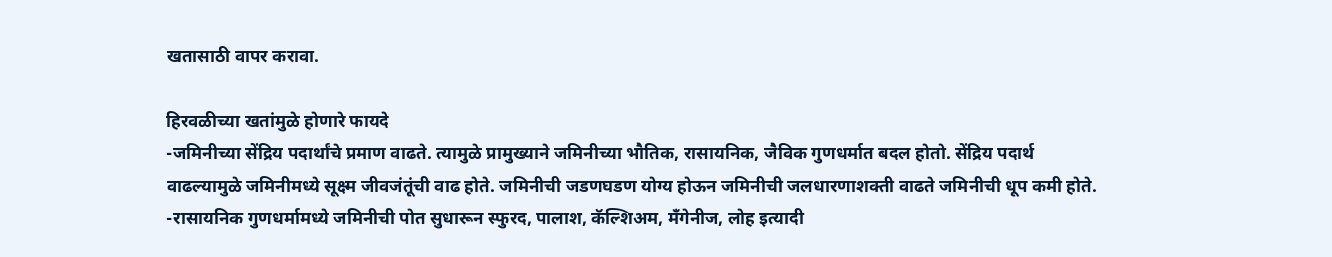खतासाठी वापर करावा.

हिरवळीच्या खतांमुळे होणारे फायदे
-जमिनीच्या सेंद्रिय पदार्थांचे प्रमाण वाढते. त्यामुळे प्रामुख्याने जमिनीच्या भौतिक, रासायनिक, जैविक गुणधर्मात बदल होतो. सेंद्रिय पदार्थ वाढल्यामुळे जमिनीमध्ये सूक्ष्म जीवजंतूंची वाढ होते. जमिनीची जडणघडण योग्य होऊन जमिनीची जलधारणाशक्ती वाढते जमिनीची धूप कमी होते.
-रासायनिक गुणधर्मामध्ये जमिनीची पोत सुधारून स्फुरद, पालाश, कॅल्शिअम, मॅंगेनीज, लोह इत्यादी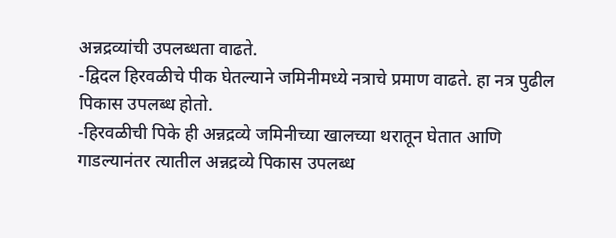अन्नद्रव्यांची उपलब्धता वाढते.
-द्विदल हिरवळीचे पीक घेतल्याने जमिनीमध्ये नत्राचे प्रमाण वाढते. हा नत्र पुढील पिकास उपलब्ध होतो.
-हिरवळीची पिके ही अन्नद्रव्ये जमिनीच्या खालच्या थरातून घेतात आणि गाडल्यानंतर त्यातील अन्नद्रव्ये पिकास उपलब्ध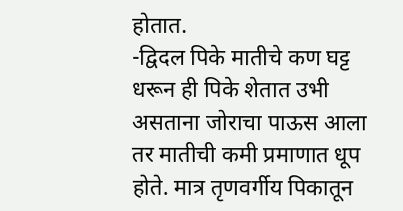होतात.
-द्विदल पिके मातीचे कण घट्ट धरून ही पिके शेतात उभी असताना जोराचा पाऊस आला तर मातीची कमी प्रमाणात धूप होते. मात्र तृणवर्गीय पिकातून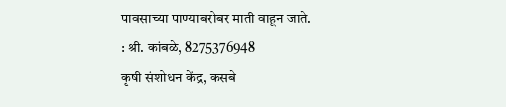पावसाच्या पाण्याबरोबर माती वाहून जाते.
: श्री. कांबळे, 8275376948
कृषी संशोधन केंद्र, कसबे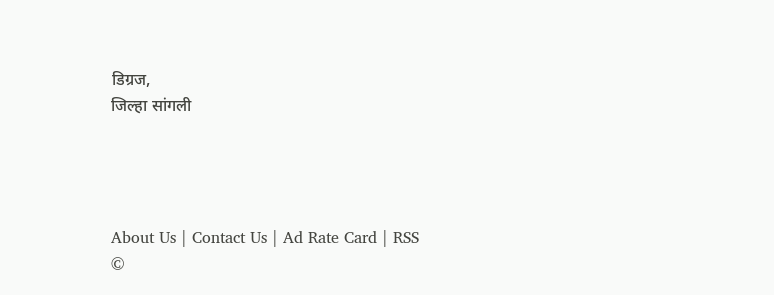डिग्रज,
जिल्हा सांगली




About Us | Contact Us | Ad Rate Card | RSS
©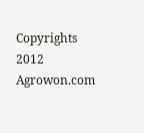Copyrights 2012 Agrowon.com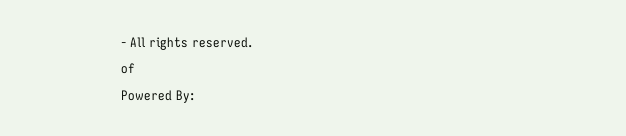- All rights reserved.
of
Powered By: